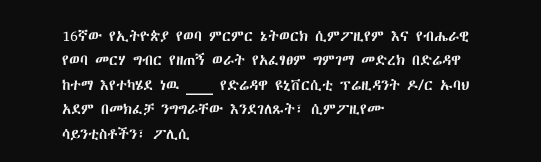16ኛው የኢትዮጵያ የወባ ምርምር ኔትወርክ ሲምፖዚየም እና የብሔራዊ የወባ መርሃ ግብር የዘጠኝ ወራት የአፈፃፀም ግምገማ መድረክ በድሬዳዋ ከተማ እየተካሄደ ነዉ ___ የድሬዳዋ ዩኒቨርሲቲ ፕሬዚዳንት ዶ/ር ኡባህ አደም በመክፈቻ ንግግራቸው እንደገለጹት፣ ሲምፖዚየሙ ሳይንቲስቶችን፣ ፖሊሲ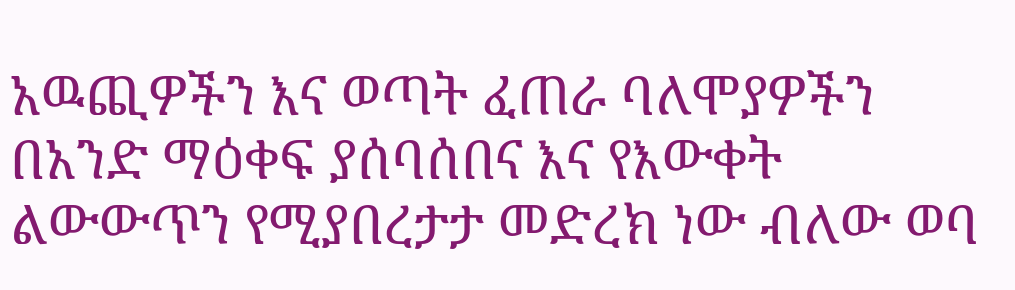አዉጪዎችን እና ወጣት ፈጠራ ባለሞያዎችን በአንድ ማዕቀፍ ያሰባሰበና እና የእውቀት ልውውጥን የሚያበረታታ መድረክ ነው ብለው ወባ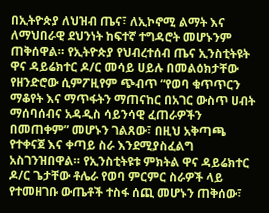በኢትዮጵያ ለህዝብ ጤና፣ ለኢኮኖሚ ልማት እና ለማህበራዊ ደህንነት ከፍተኛ ተግዳሮት መሆኑንም ጠቅሰዋል። የኢትዮጵያ የህብረተሰብ ጤና ኢንስቲትዩት ዋና ዳይሬክተር ዶ/ር መሳይ ሀይሉ በመልዕክታቸው የዘንድሮው ሲምፖዚየም ጭብጥ “የወባ ቁጥጥርን ማቆየት እና ማጥፋትን ማጠናከር በአገር ውስጥ ሀብት ማሰባሰብና አዳዲስ ሳይንሳዊ ፈጠራዎችን በመጠቀም” መሆኑን ገልጸው፣ በዚህ አቅጣጫ የተቀናጀ እና ቀጣይ ስራ እንደሚያስፈልግ አስገንዝበዋል። የኢንስቲትዩቱ ምክትል ዋና ዳይሬክተር ዶ/ር ጌታቸው ቶሌራ የወባ ምርምር ስራዎች ላይ የተመዘገቡ ውጤቶች ተስፋ ሰጪ መሆኑን ጠቅሰው፣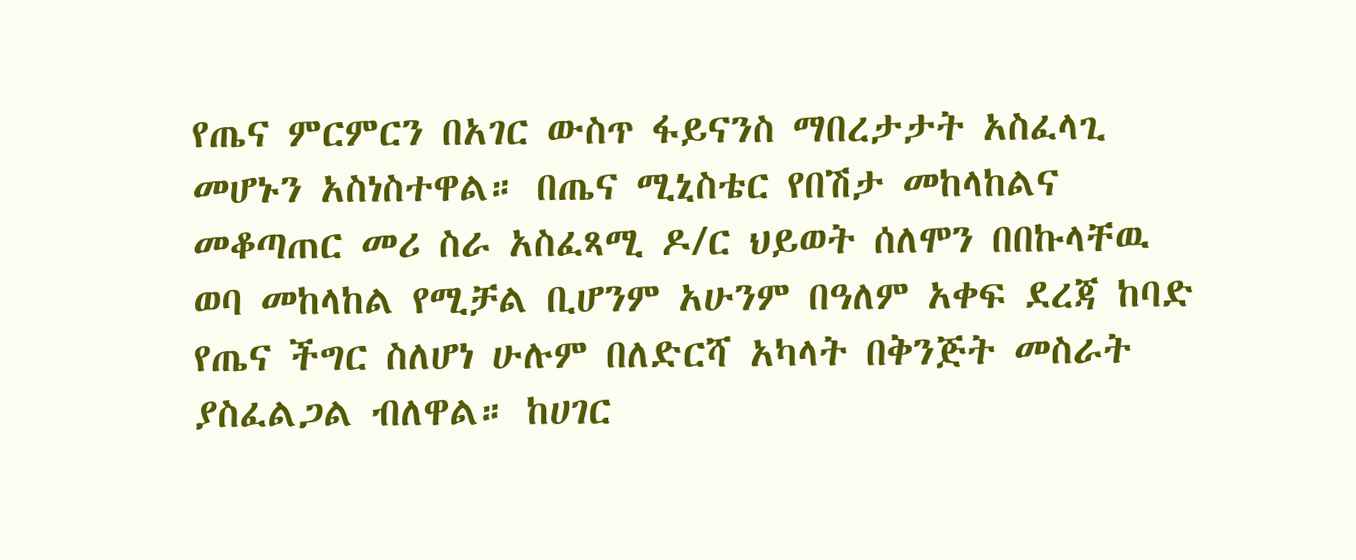የጤና ምርምርን በአገር ውስጥ ፋይናንስ ማበረታታት አስፈላጊ መሆኑን አስነስተዋል። በጤና ሚኒስቴር የበሽታ መከላከልና መቆጣጠር መሪ ስራ አስፈጻሚ ዶ/ር ህይወት ሰለሞን በበኩላቸዉ ወባ መከላከል የሚቻል ቢሆንም አሁንም በዓለም አቀፍ ደረጃ ከባድ የጤና ችግር ስለሆነ ሁሉም በለድርሻ አካላት በቅንጅት መስራት ያስፈልጋል ብለዋል። ከሀገር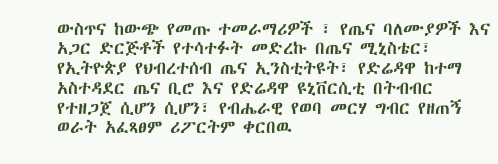ውስጥና ከውጭ የመጡ ተመራማሪዎች ፣ የጤና ባለሙያዎች እና አጋር ድርጅቶች የተሳተፉት መድረኩ በጤና ሚኒስቴር፣ የኢትዮጵያ የህብረተሰብ ጤና ኢንስቲትዩት፣ የድሬዳዋ ከተማ አስተዳደር ጤና ቢሮ እና የድሬዳዋ ዩኒቨርሲቲ በትብብር የተዘጋጀ ሲሆን ሲሆን፣ የብሔራዊ የወባ መርሃ ግብር የዘጠኝ ወራት አፈጻፀም ሪፖርትም ቀርበዉ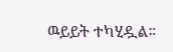ዉይይት ተካሂዷል።